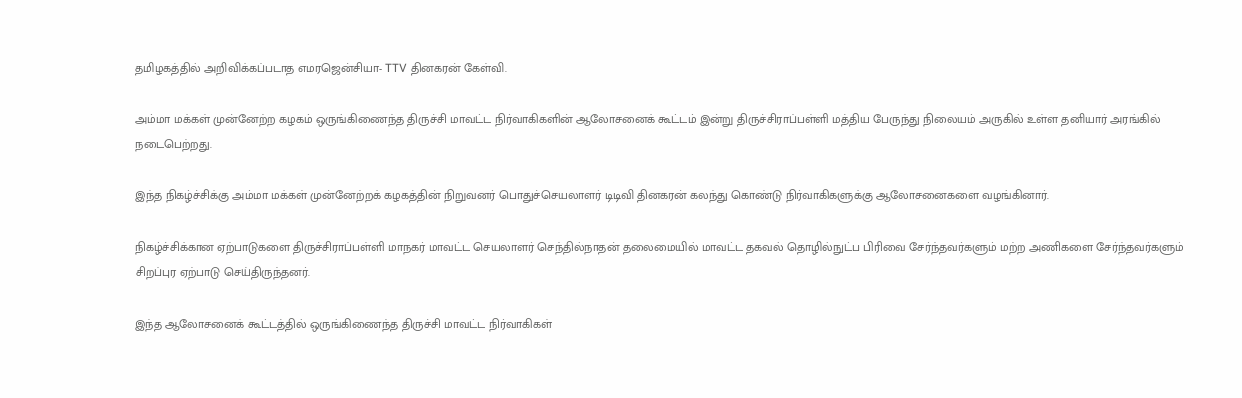தமிழகத்தில் அறிவிக்கப்படாத எமரஜென்சியா- TTV தினகரன் கேள்வி.

அம்மா மக்கள் முன்னேற்ற கழகம் ஒருங்கிணைந்த திருச்சி மாவட்ட நிர்வாகிகளின் ஆலோசனைக் கூட்டம் இன்று திருச்சிராப்பள்ளி மத்திய பேருந்து நிலையம் அருகில் உள்ள தனியார் அரங்கில் நடைபெற்றது.

இந்த நிகழ்ச்சிக்கு அம்மா மக்கள் முன்னேற்றக் கழகத்தின் நிறுவனர் பொதுச்செயலாளர் டிடிவி தினகரன் கலந்து கொண்டு நிர்வாகிகளுக்கு ஆலோசனைகளை வழங்கினார்.

நிகழ்ச்சிக்கான ஏற்பாடுகளை திருச்சிராப்பள்ளி மாநகர் மாவட்ட செயலாளர் செந்தில்நாதன் தலைமையில் மாவட்ட தகவல் தொழில்நுட்ப பிரிவை சேர்ந்தவர்களும் மற்ற அணிகளை சேர்ந்தவர்களும் சிறப்புர ஏற்பாடு செய்திருந்தனர்.

இந்த ஆலோசனைக் கூட்டத்தில் ஒருங்கிணைந்த திருச்சி மாவட்ட நிர்வாகிகள்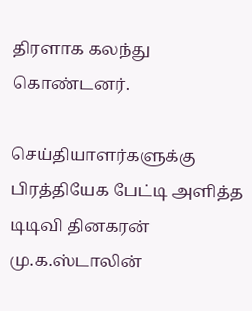திரளாக கலந்து கொண்டனர்.

செய்தியாளர்களுக்கு பிரத்தியேக பேட்டி அளித்த டிடிவி தினகரன் மு.க.ஸ்டாலின்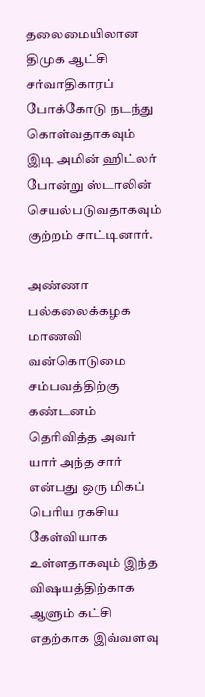தலைமையிலான திமுக ஆட்சி சர்வாதிகாரப் போக்கோடு நடந்து கொள்வதாகவும் இடி அமின் ஹிட்லர் போன்று ஸ்டாலின் செயல்படுவதாகவும் குற்றம் சாட்டினார்.

அண்ணா பல்கலைக்கழக மாணவி வன்கொடுமை சம்பவத்திற்கு கண்டனம் தெரிவித்த அவர் யார் அந்த சார் என்பது ஒரு மிகப் பெரிய ரகசிய கேள்வியாக உள்ளதாகவும் இந்த விஷயத்திற்காக ஆளும் கட்சி எதற்காக இவ்வளவு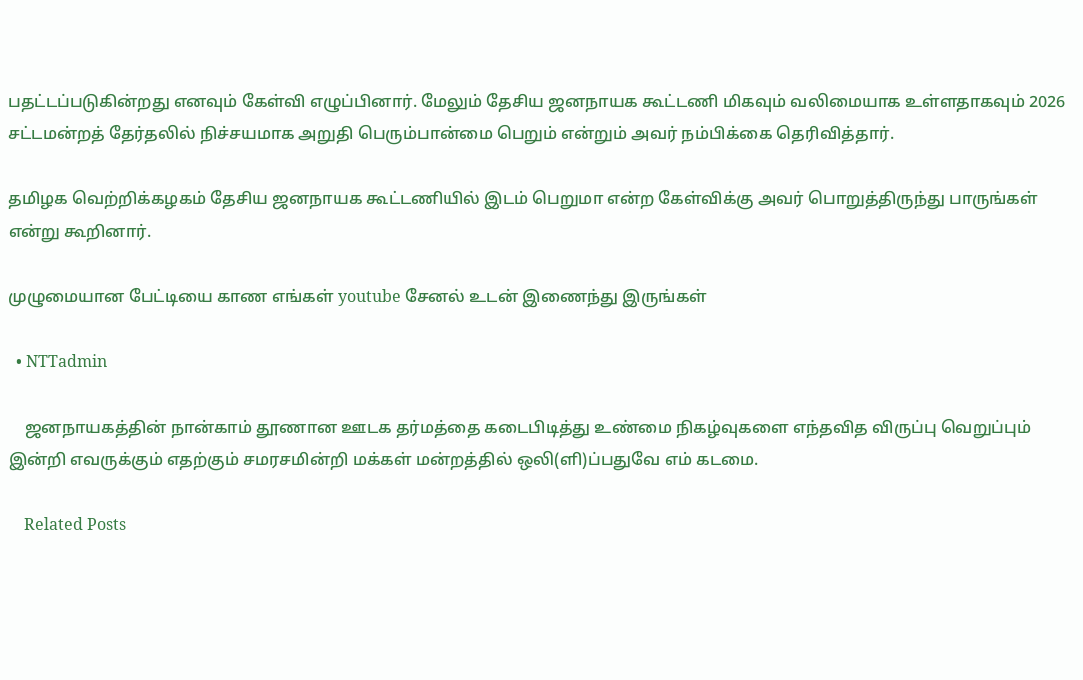பதட்டப்படுகின்றது எனவும் கேள்வி எழுப்பினார். மேலும் தேசிய ஜனநாயக கூட்டணி மிகவும் வலிமையாக உள்ளதாகவும் 2026 சட்டமன்றத் தேர்தலில் நிச்சயமாக அறுதி பெரும்பான்மை பெறும் என்றும் அவர் நம்பிக்கை தெரிவித்தார்.

தமிழக வெற்றிக்கழகம் தேசிய ஜனநாயக கூட்டணியில் இடம் பெறுமா என்ற கேள்விக்கு அவர் பொறுத்திருந்து பாருங்கள் என்று கூறினார்.

முழுமையான பேட்டியை காண எங்கள் youtube சேனல் உடன் இணைந்து இருங்கள்

  • NTTadmin

    ஜனநாயகத்தின் நான்காம் தூணான ஊடக தர்மத்தை கடைபிடித்து உண்மை நிகழ்வுகளை எந்தவித விருப்பு வெறுப்பும் இன்றி எவருக்கும் எதற்கும் சமரசமின்றி மக்கள் மன்றத்தில் ஒலி(ளி)ப்பதுவே எம் கடமை.

    Related Posts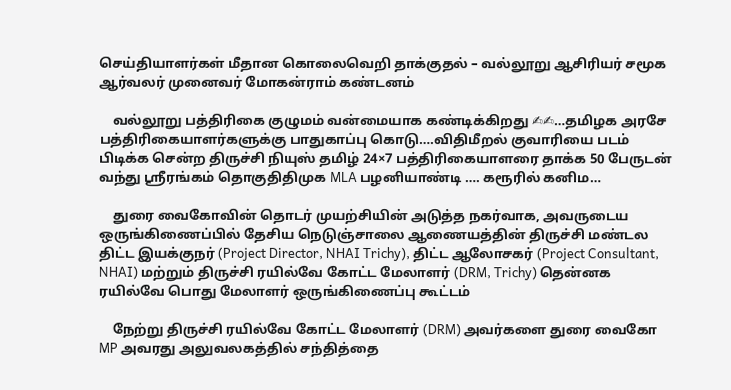செய்தியாளர்கள் மீதான கொலைவெறி தாக்குதல் – வல்லூறு ஆசிரியர் சமூக ஆர்வலர் முனைவர் மோகன்ராம் கண்டனம்

    வல்லூறு பத்திரிகை குழுமம் வன்மையாக கண்டிக்கிறது ✍✍…தமிழக அரசே பத்திரிகையாளர்களுக்கு பாதுகாப்பு கொடு….விதிமீறல் குவாரியை படம் பிடிக்க சென்ற திருச்சி நியுஸ் தமிழ் 24×7 பத்திரிகையாளரை தாக்க 50 பேருடன் வந்து ஸ்ரீரங்கம் தொகுதிதிமுக MLA பழனியாண்டி …. கரூரில் கனிம…

    துரை வைகோவின் தொடர் முயற்சியின் அடுத்த நகர்வாக, அவருடைய ஒருங்கிணைப்பில் தேசிய நெடுஞ்சாலை ஆணையத்தின் திருச்சி மண்டல திட்ட இயக்குநர் (Project Director, NHAI Trichy), திட்ட ஆலோசகர் (Project Consultant, NHAI) மற்றும் திருச்சி ரயில்வே கோட்ட மேலாளர் (DRM, Trichy) தென்னக ரயில்வே பொது மேலாளர் ஒருங்கிணைப்பு கூட்டம்

    நேற்று திருச்சி ரயில்வே கோட்ட மேலாளர் (DRM) அவர்களை துரை வைகோ MP அவரது அலுவலகத்தில் சந்தித்தை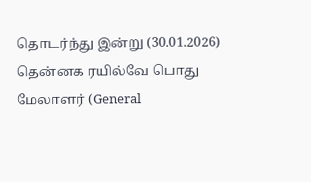தொடர்ந்து இன்று (30.01.2026) தென்னக ரயில்வே பொது மேலாளர் (General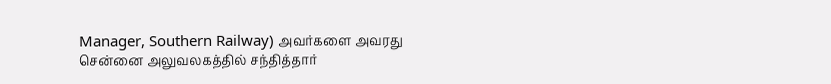Manager, Southern Railway) அவர்களை அவரது சென்னை அலுவலகத்தில் சந்தித்தார்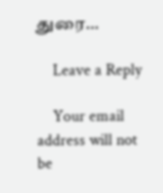துரை…

    Leave a Reply

    Your email address will not be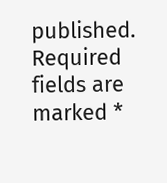published. Required fields are marked *